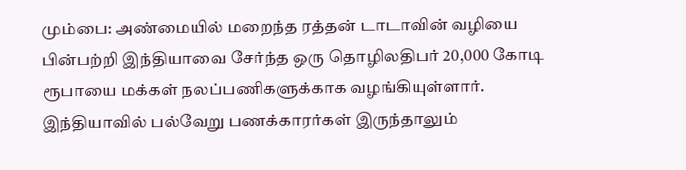மும்பை: அண்மையில் மறைந்த ரத்தன் டாடாவின் வழியை பின்பற்றி இந்தியாவை சேர்ந்த ஒரு தொழிலதிபர் 20,000 கோடி ரூபாயை மக்கள் நலப்பணிகளுக்காக வழங்கியுள்ளார்.
இந்தியாவில் பல்வேறு பணக்காரர்கள் இருந்தாலும்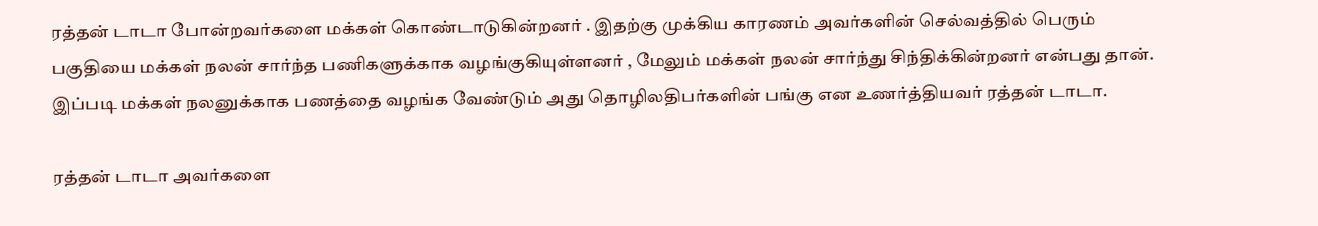ரத்தன் டாடா போன்றவர்களை மக்கள் கொண்டாடுகின்றனர் . இதற்கு முக்கிய காரணம் அவர்களின் செல்வத்தில் பெரும் பகுதியை மக்கள் நலன் சார்ந்த பணிகளுக்காக வழங்குகியுள்ளனர் , மேலும் மக்கள் நலன் சார்ந்து சிந்திக்கின்றனர் என்பது தான். இப்படி மக்கள் நலனுக்காக பணத்தை வழங்க வேண்டும் அது தொழிலதிபர்களின் பங்கு என உணர்த்தியவர் ரத்தன் டாடா.

ரத்தன் டாடா அவர்களை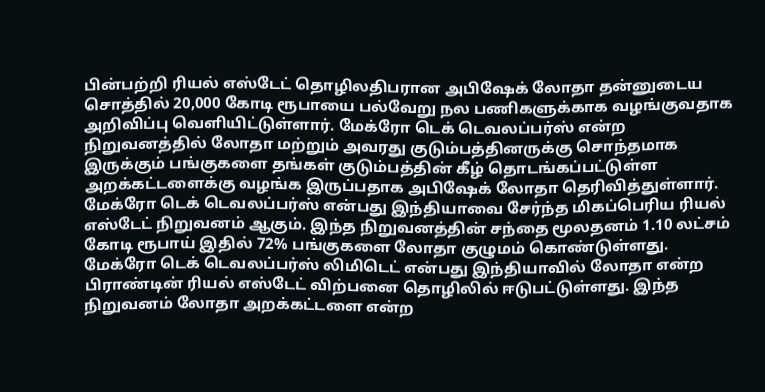பின்பற்றி ரியல் எஸ்டேட் தொழிலதிபரான அபிஷேக் லோதா தன்னுடைய சொத்தில் 20,000 கோடி ரூபாயை பல்வேறு நல பணிகளுக்காக வழங்குவதாக அறிவிப்பு வெளியிட்டுள்ளார். மேக்ரோ டெக் டெவலப்பர்ஸ் என்ற நிறுவனத்தில் லோதா மற்றும் அவரது குடும்பத்தினருக்கு சொந்தமாக இருக்கும் பங்குகளை தங்கள் குடும்பத்தின் கீழ் தொடங்கப்பட்டுள்ள அறக்கட்டளைக்கு வழங்க இருப்பதாக அபிஷேக் லோதா தெரிவித்துள்ளார்.
மேக்ரோ டெக் டெவலப்பர்ஸ் என்பது இந்தியாவை சேர்ந்த மிகப்பெரிய ரியல் எஸ்டேட் நிறுவனம் ஆகும். இந்த நிறுவனத்தின் சந்தை மூலதனம் 1.10 லட்சம் கோடி ரூபாய் இதில் 72% பங்குகளை லோதா குழுமம் கொண்டுள்ளது.
மேக்ரோ டெக் டெவலப்பர்ஸ் லிமிடெட் என்பது இந்தியாவில் லோதா என்ற பிராண்டின் ரியல் எஸ்டேட் விற்பனை தொழிலில் ஈடுபட்டுள்ளது. இந்த நிறுவனம் லோதா அறக்கட்டளை என்ற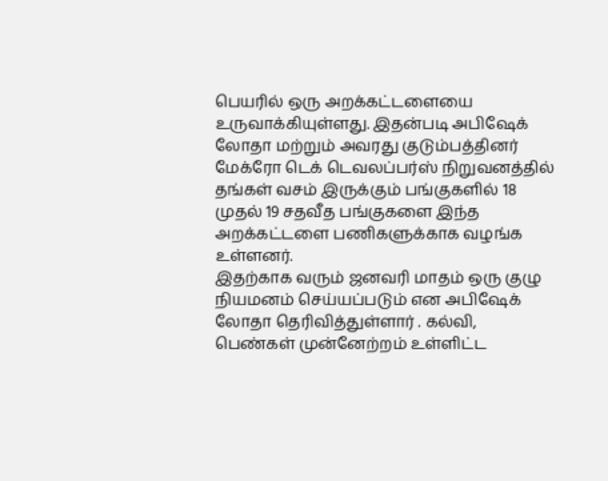பெயரில் ஒரு அறக்கட்டளையை உருவாக்கியுள்ளது. இதன்படி அபிஷேக் லோதா மற்றும் அவரது குடும்பத்தினர் மேக்ரோ டெக் டெவலப்பர்ஸ் நிறுவனத்தில் தங்கள் வசம் இருக்கும் பங்குகளில் 18 முதல் 19 சதவீத பங்குகளை இந்த அறக்கட்டளை பணிகளுக்காக வழங்க உள்ளனர்.
இதற்காக வரும் ஜனவரி மாதம் ஒரு குழு நியமனம் செய்யப்படும் என அபிஷேக் லோதா தெரிவித்துள்ளார் . கல்வி, பெண்கள் முன்னேற்றம் உள்ளிட்ட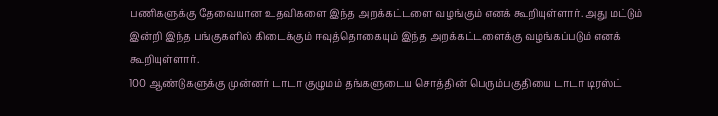பணிகளுக்கு தேவையான உதவிகளை இந்த அறக்கட்டளை வழங்கும் எனக் கூறியுள்ளார். அது மட்டும் இன்றி இந்த பங்குகளில் கிடைக்கும் ஈவுத்தொகையும் இந்த அறக்கட்டளைக்கு வழங்கப்படும் எனக் கூறியுள்ளார்.
100 ஆண்டுகளுக்கு முன்னர் டாடா குழுமம் தங்களுடைய சொத்தின் பெரும்பகுதியை டாடா டிரஸ்ட்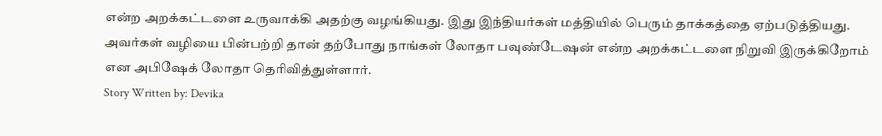என்ற அறக்கட்டளை உருவாக்கி அதற்கு வழங்கியது. இது இந்தியர்கள் மத்தியில் பெரும் தாக்கத்தை ஏற்படுத்தியது. அவர்கள் வழியை பின்பற்றி தான் தற்போது நாங்கள் லோதா பவுண்டேஷன் என்ற அறக்கட்டளை நிறுவி இருக்கிறோம் என அபிஷேக் லோதா தெரிவித்துள்ளார்.
Story Written by: Devika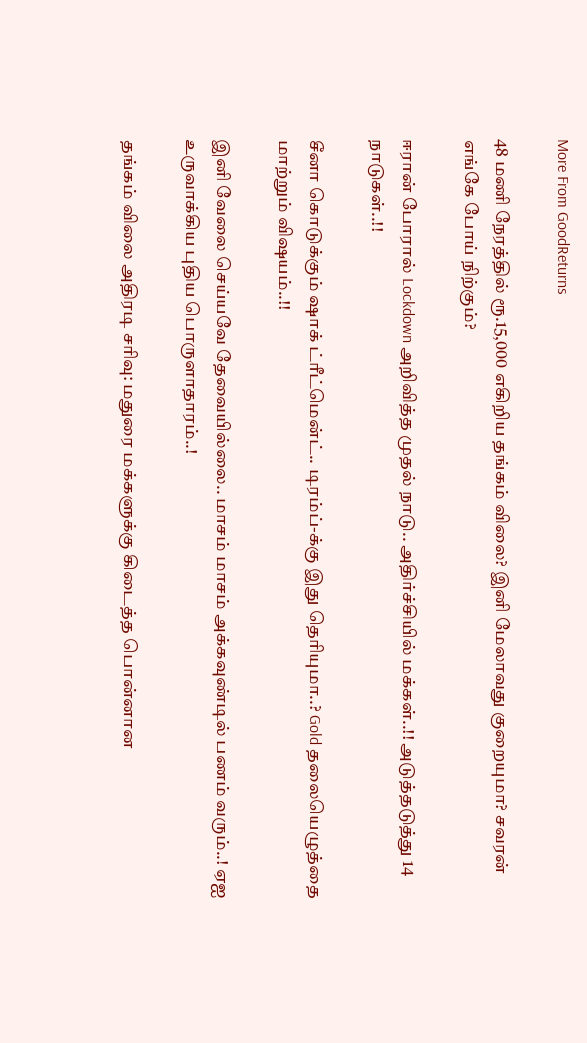More From GoodReturns

48 மணி நேரத்தில் ரூ.15,000 எகிறிய தங்கம் விலை? இனி மேலாவது குறையுமா? சவரன் எங்கே போய் நிற்கும்?

ஈரான் போரால் Lockdown அறிவித்த முதல் நாடு.. அதிர்ச்சியில் மக்கள்..!! அடுத்தடுத்து 14 நாடுகள்..!!

சீனா கொடுக்கும் ஷாக் ட்ரீட்மென்ட்.. டிரம்ப்-க்கு இது தெரியுமா..? Gold தலையெழுத்தை மாற்றும் விஷயம்..!!

இனி வேலை செய்யவே தேவையில்லை.. மாசம் மாசம் அக்கவுண்டில் பணம் வரும்..! ஏஐ உருவாக்கிய புதிய பொருளாதாரம்..!

தங்கம் விலை அதிரடி சரிவு: மதுரை மக்களுக்கு கிடைத்த பொன்னான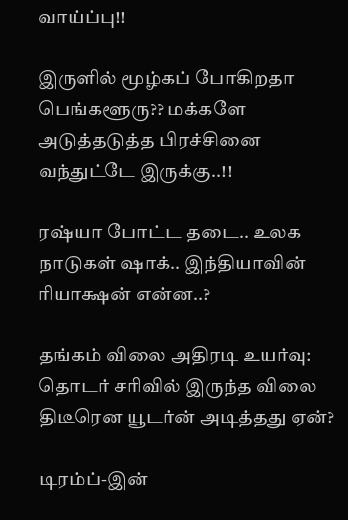வாய்ப்பு!!

இருளில் மூழ்கப் போகிறதா பெங்களூரு?? மக்களே அடுத்தடுத்த பிரச்சினை வந்துட்டே இருக்கு..!!

ரஷ்யா போட்ட தடை.. உலக நாடுகள் ஷாக்.. இந்தியாவின் ரியாக்ஷன் என்ன..?

தங்கம் விலை அதிரடி உயர்வு: தொடர் சரிவில் இருந்த விலை திடீரென யூடர்ன் அடித்தது ஏன்?

டிரம்ப்-இன்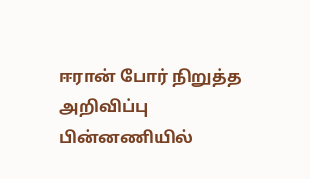ஈரான் போர் நிறுத்த அறிவிப்பு பின்னணியில்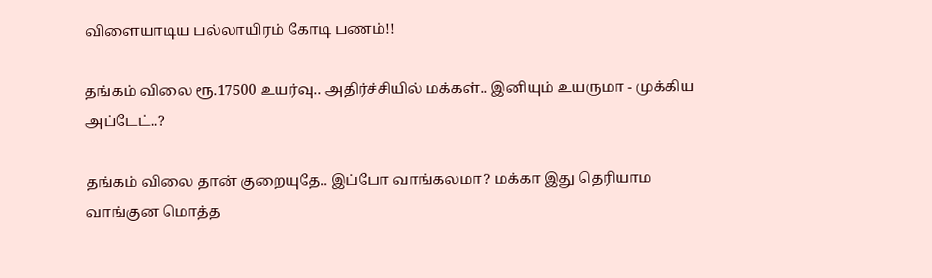விளையாடிய பல்லாயிரம் கோடி பணம்!!

தங்கம் விலை ரூ.17500 உயர்வு.. அதிர்ச்சியில் மக்கள்.. இனியும் உயருமா - முக்கிய அப்டேட்..?

தங்கம் விலை தான் குறையுதே.. இப்போ வாங்கலமா? மக்கா இது தெரியாம வாங்குன மொத்த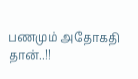பணமும் அதோகதி தான்..!!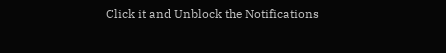Click it and Unblock the Notifications